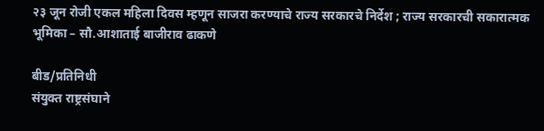२३ जून रोजी एकल महिला दिवस म्हणून साजरा करण्याचे राज्य सरकारचे निर्देश ; राज्य सरकारची सकारात्मक भूमिका – सौ.आशाताई बाजीराव ढाकणे

बीड/प्रतिनिधी
संयुक्त राष्ट्रसंघाने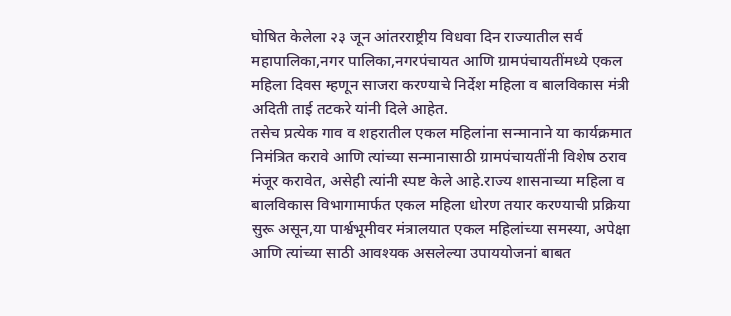घोषित केलेला २३ जून आंतरराष्ट्रीय विधवा दिन राज्यातील सर्व महापालिका,नगर पालिका,नगरपंचायत आणि ग्रामपंचायतींमध्ये एकल महिला दिवस म्हणून साजरा करण्याचे निर्देश महिला व बालविकास मंत्री अदिती ताई तटकरे यांनी दिले आहेत.
तसेच प्रत्येक गाव व शहरातील एकल महिलांना सन्मानाने या कार्यक्रमात निमंत्रित करावे आणि त्यांच्या सन्मानासाठी ग्रामपंचायतींनी विशेष ठराव मंजूर करावेत, असेही त्यांनी स्पष्ट केले आहे.राज्य शासनाच्या महिला व बालविकास विभागामार्फत एकल महिला धोरण तयार करण्याची प्रक्रिया सुरू असून,या पार्श्वभूमीवर मंत्रालयात एकल महिलांच्या समस्या, अपेक्षा आणि त्यांच्या साठी आवश्यक असलेल्या उपाययोजनां बाबत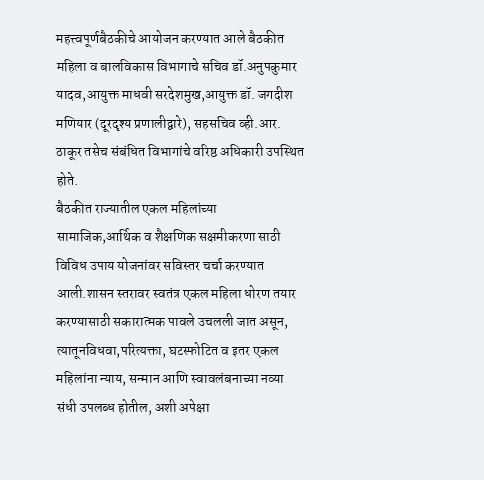महत्त्वपूर्णबैठकीचे आयोजन करण्यात आले बैठकीत महिला व बालविकास विभागाचे सचिव डॉ.अनुपकुमार यादव,आयुक्त माधवी सरदेशमुख,आयुक्त डॉ. जगदीश मणियार (दूरदृश्य प्रणालीद्वारे), सहसचिव व्ही.आर. ठाकूर तसेच संबंधित विभागांचे वरिष्ठ अधिकारी उपस्थित होते.
बैठकीत राज्यातील एकल महिलांच्या सामाजिक,आर्थिक व शैक्षणिक सक्षमीकरणा साठी विविध उपाय योजनांवर सविस्तर चर्चा करण्यात आली.शासन स्तरावर स्वतंत्र एकल महिला धोरण तयार करण्यासाठी सकारात्मक पावले उचलली जात असून, त्यातूनविधवा,परित्यक्ता, घटस्फोटित व इतर एकल महिलांना न्याय, सन्मान आणि स्वावलंबनाच्या नव्या संधी उपलब्ध होतील, अशी अपेक्षा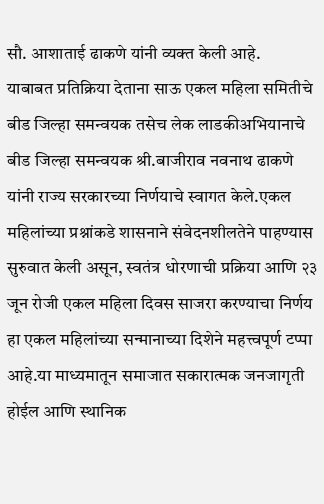सौ. आशाताई ढाकणे यांनी व्यक्त केली आहे.
याबाबत प्रतिक्रिया देताना साऊ एकल महिला समितीचे बीड जिल्हा समन्वयक तसेच लेक लाडकीअभियानाचे बीड जिल्हा समन्वयक श्री.बाजीराव नवनाथ ढाकणे यांनी राज्य सरकारच्या निर्णयाचे स्वागत केले.एकल महिलांच्या प्रश्नांकडे शासनाने संवेदनशीलतेने पाहण्यास सुरुवात केली असून, स्वतंत्र धोरणाची प्रक्रिया आणि २३ जून रोजी एकल महिला दिवस साजरा करण्याचा निर्णय हा एकल महिलांच्या सन्मानाच्या दिशेने महत्त्वपूर्ण टप्पा आहे.या माध्यमातून समाजात सकारात्मक जनजागृती होईल आणि स्थानिक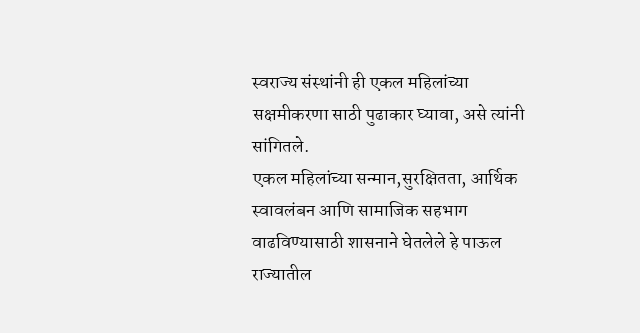स्वराज्य संस्थांनी ही एकल महिलांच्या सक्षमीकरणा साठी पुढाकार घ्यावा, असे त्यांनी सांगितले.
एकल महिलांच्या सन्मान,सुरक्षितता, आर्थिक स्वावलंबन आणि सामाजिक सहभाग वाढविण्यासाठी शासनाने घेतलेले हे पाऊल राज्यातील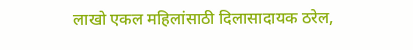लाखो एकल महिलांसाठी दिलासादायक ठरेल,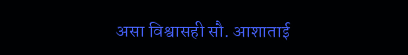असा विश्वासही सौ. आशाताई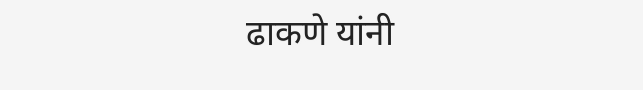ढाकणे यांनी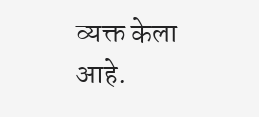व्यक्त केला आहे.